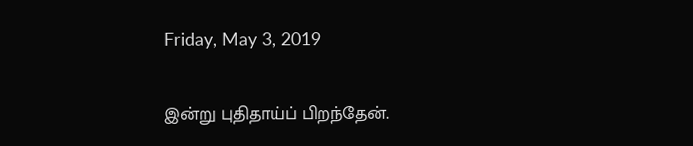Friday, May 3, 2019

இன்று புதிதாய்ப் பிறந்தேன்.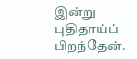இன்று புதிதாய்ப் பிறந்தேன்.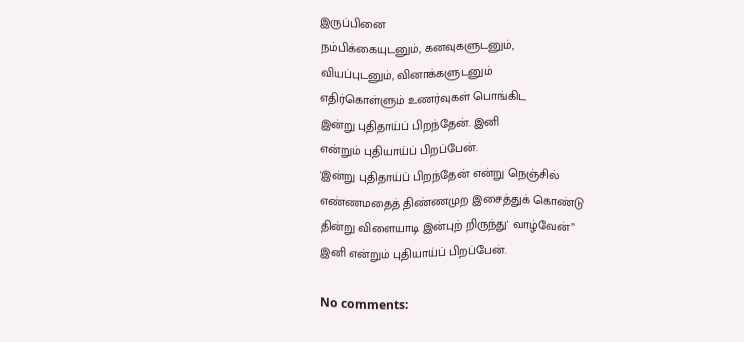இருப்பினை
நம்பிக்கையுடனும், கனவுகளுடனும்,
வியப்புடனும், வினாக்களுடனும்
எதிர்கொள்ளும் உணர்வுகள் பொங்கிட
இன்று புதிதாய்ப் பிறந்தேன். இனி
என்றும் புதியாய்ப் பிறப்பேன்.
'இன்று புதிதாய்ப் பிறந்தேன் என்று நெஞ்சில்
எண்ணமதைத் திண்ணமுற இசைத்துக் கொண்டு
தின்று விளையாடி இன்புற் றிருந்து' வாழ்வேன்”
இனி என்றும் புதியாய்ப் பிறப்பேன்.

No comments: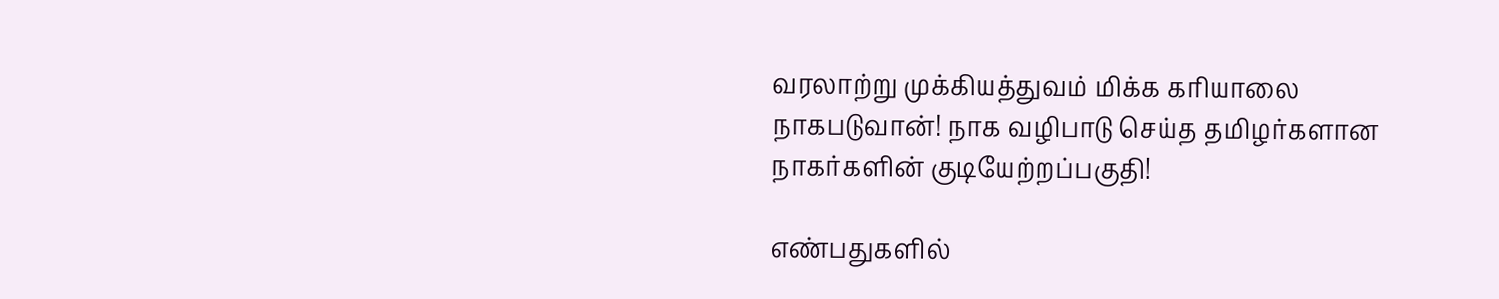வரலாற்று முக்கியத்துவம் மிக்க கரியாலை நாகபடுவான்! நாக வழிபாடு செய்த தமிழர்களான நாகர்களின் குடியேற்றப்பகுதி!

எண்பதுகளில்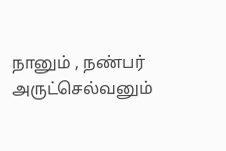நானும் , நண்பர் அருட்செல்வனும்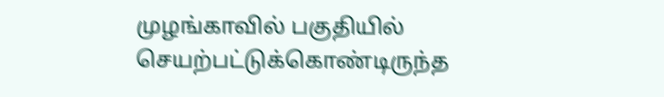முழங்காவில் பகுதியில் செயற்பட்டுக்கொண்டிருந்த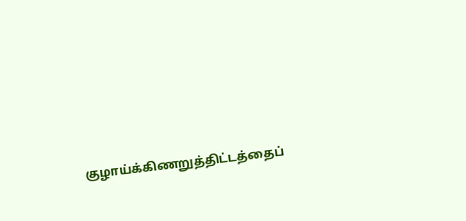குழாய்க்கிணறுத்திட்டத்தைப்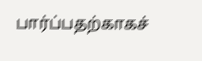பார்ப்பதற்காகச்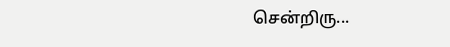சென்றிரு...